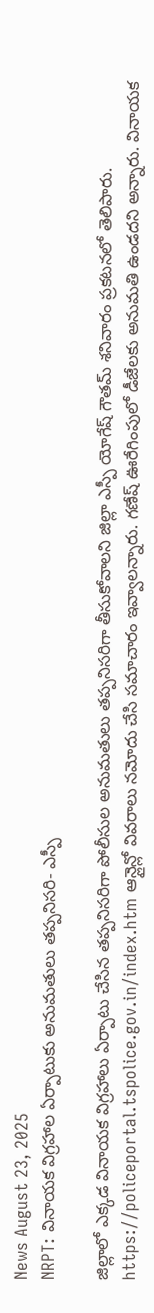News August 23, 2025
NRPT: వినాయక విగ్రహాల ఏర్పాటుకు అనుమతులు తప్పనిసరి- ఎస్పీ

జిల్లాలో ఎక్కడ వినాయక విగ్రహాలు ఏర్పాటు చేసిన తప్పనిసరిగా పోలీసుల అనుమతులు తప్పనిసరిగా తీసుకోవాలని జిల్లా ఎస్పీ యోగేష్ గౌతమ్ శనివారం ప్రకటనలో తెలిపారు. https://policeportal.tspolice.gov.in/index.htm ఆన్లైన్లో వివరాలు నమోదు చేసి సమాచారం ఇవ్వాలన్నారు. గణేష్ ఊరేగింపులో డీజేలకు అనుమతి ఉండదని అన్నారు. వినాయక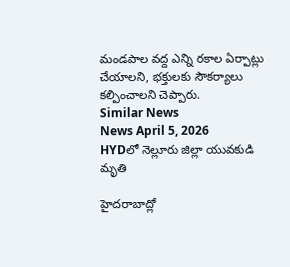మండపాల వద్ద ఎన్ని రకాల ఏర్పాట్లు చేయాలని, భక్తులకు సౌకర్యాలు కల్పించాలని చెప్పారు.
Similar News
News April 5, 2026
HYDలో నెల్లూరు జిల్లా యువకుడి మృతి

హైదరాబాద్లో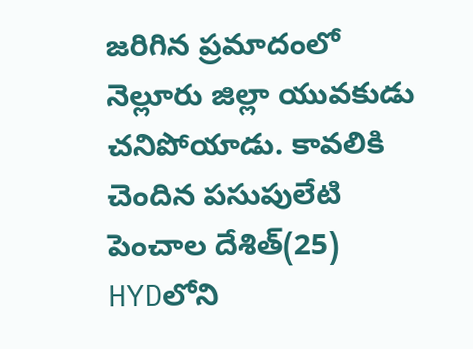జరిగిన ప్రమాదంలో నెల్లూరు జిల్లా యువకుడు చనిపోయాడు. కావలికి చెందిన పసుపులేటి పెంచాల దేశిత్(25) HYDలోని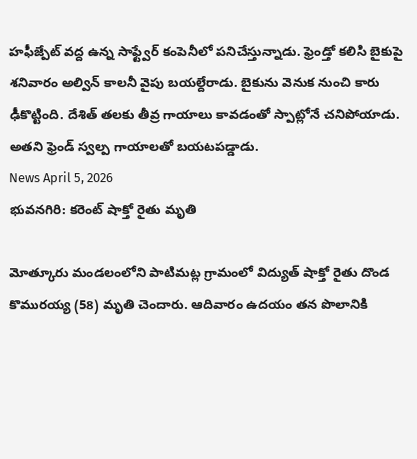హఫీజ్పేట్ వద్ద ఉన్న సాఫ్ట్వేర్ కంపెనీలో పనిచేస్తున్నాడు. ఫ్రెండ్తో కలిసి బైకుపై శనివారం అల్విన్ కాలనీ వైపు బయల్దేరాడు. బైకును వెనుక నుంచి కారు ఢీకొట్టింది. దేశిత్ తలకు తీవ్ర గాయాలు కావడంతో స్పాట్లోనే చనిపోయాడు. అతని ఫ్రెండ్ స్వల్ప గాయాలతో బయటపడ్డాడు.
News April 5, 2026
భువనగిరి: కరెంట్ షాక్తో రైతు మృతి

మోత్కూరు మండలంలోని పాటిమట్ల గ్రామంలో విద్యుత్ షాక్తో రైతు దొండ కొమురయ్య (58) మృతి చెందారు. ఆదివారం ఉదయం తన పొలానికి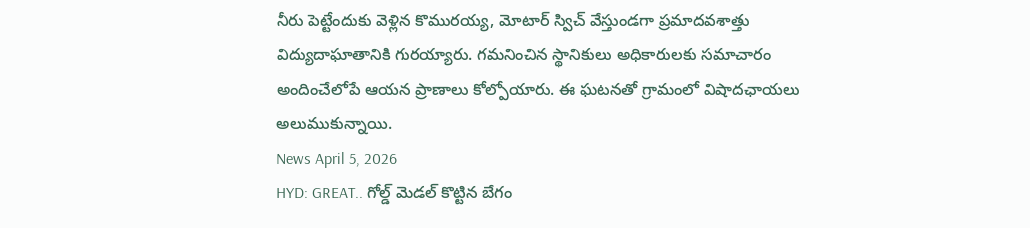నీరు పెట్టేందుకు వెళ్లిన కొమురయ్య, మోటార్ స్విచ్ వేస్తుండగా ప్రమాదవశాత్తు విద్యుదాఘాతానికి గురయ్యారు. గమనించిన స్థానికులు అధికారులకు సమాచారం అందించేలోపే ఆయన ప్రాణాలు కోల్పోయారు. ఈ ఘటనతో గ్రామంలో విషాదఛాయలు అలుముకున్నాయి.
News April 5, 2026
HYD: GREAT.. గోల్డ్ మెడల్ కొట్టిన బేగం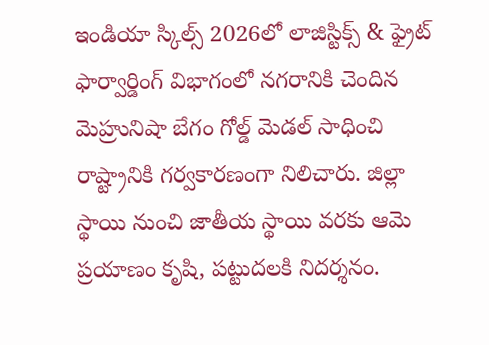ఇండియా స్కిల్స్ 2026లో లాజిస్టిక్స్ & ఫ్రైట్ ఫార్వార్డింగ్ విభాగంలో నగరానికి చెందిన మెహ్రునిషా బేగం గోల్డ్ మెడల్ సాధించి రాష్ట్రానికి గర్వకారణంగా నిలిచారు. జిల్లా స్థాయి నుంచి జాతీయ స్థాయి వరకు ఆమె ప్రయాణం కృషి, పట్టుదలకి నిదర్శనం.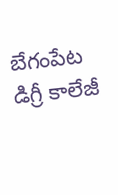బేగంపేట డిగ్రీ కాలేజీ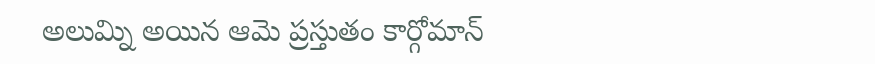అలుమ్ని అయిన ఆమె ప్రస్తుతం కార్గోమాన్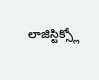లాజిస్టిక్స్లో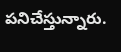పనిచేస్తున్నారు.